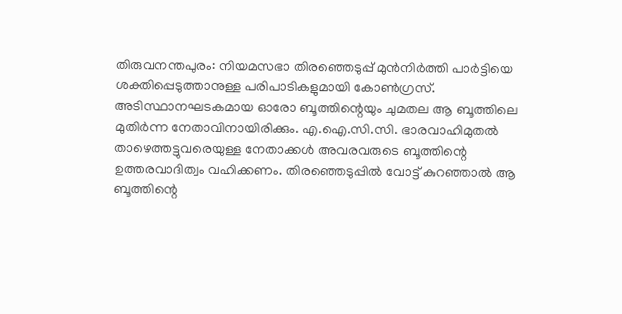തിരുവനന്തപുരം: നിയമസഭാ തിരഞ്ഞെടുപ്പ് മുൻനിർത്തി പാർട്ടിയെ ശക്തിപ്പെടുത്താനുള്ള പരിപാടികളുമായി കോൺഗ്രസ്. അടിസ്ഥാനഘടകമായ ഓരോ ബൂത്തിന്റെയും ചുമതല ആ ബൂത്തിലെ മുതിർന്ന നേതാവിനായിരിക്കും. എ.ഐ.സി.സി. ഭാരവാഹിമുതൽ താഴെത്തട്ടുവരെയുള്ള നേതാക്കൾ അവരവരുടെ ബൂത്തിന്റെ ഉത്തരവാദിത്വം വഹിക്കണം. തിരഞ്ഞെടുപ്പിൽ വോട്ട് കുറഞ്ഞാൽ ആ ബൂത്തിന്റെ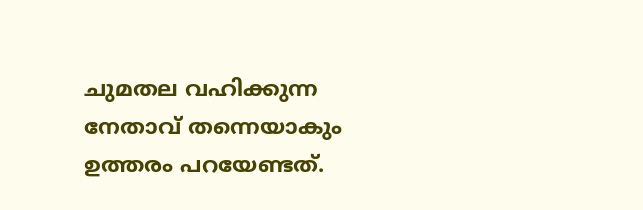ചുമതല വഹിക്കുന്ന നേതാവ് തന്നെയാകും ഉത്തരം പറയേണ്ടത്.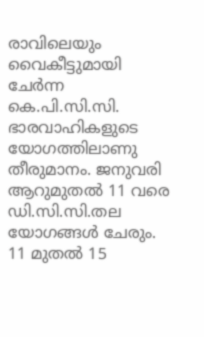രാവിലെയും വൈകീട്ടുമായി ചേർന്ന കെ.പി.സി.സി. ഭാരവാഹികളുടെ യോഗത്തിലാണു തീരുമാനം. ജനുവരി ആറുമുതൽ 11 വരെ ഡി.സി.സി.തല യോഗങ്ങൾ ചേരും. 11 മുതൽ 15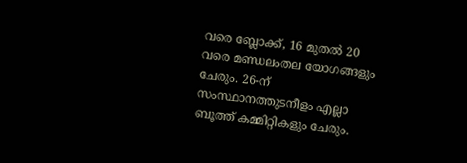വരെ ബ്ലോക്ക്, 16 മുതൽ 20 വരെ മണ്ഡലംതല യോഗങ്ങളും ചേരും. 26-ന് സംസ്ഥാനത്തുടനീളം എല്ലാ ബൂത്ത് കമ്മിറ്റികളും ചേരും.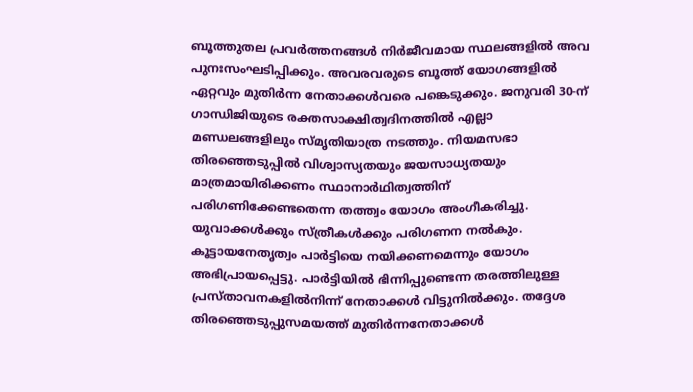ബൂത്തുതല പ്രവർത്തനങ്ങൾ നിർജീവമായ സ്ഥലങ്ങളിൽ അവ പുനഃസംഘടിപ്പിക്കും. അവരവരുടെ ബൂത്ത് യോഗങ്ങളിൽ ഏറ്റവും മുതിർന്ന നേതാക്കൾവരെ പങ്കെടുക്കും. ജനുവരി 30-ന് ഗാന്ധിജിയുടെ രക്തസാക്ഷിത്വദിനത്തിൽ എല്ലാ മണ്ഡലങ്ങളിലും സ്മൃതിയാത്ര നടത്തും. നിയമസഭാ തിരഞ്ഞെടുപ്പിൽ വിശ്വാസ്യതയും ജയസാധ്യതയും മാത്രമായിരിക്കണം സ്ഥാനാർഥിത്വത്തിന് പരിഗണിക്കേണ്ടതെന്ന തത്ത്വം യോഗം അംഗീകരിച്ചു. യുവാക്കൾക്കും സ്ത്രീകൾക്കും പരിഗണന നൽകും. കൂട്ടായനേതൃത്വം പാർട്ടിയെ നയിക്കണമെന്നും യോഗം അഭിപ്രായപ്പെട്ടു. പാർട്ടിയിൽ ഭിന്നിപ്പുണ്ടെന്ന തരത്തിലുള്ള പ്രസ്താവനകളിൽനിന്ന് നേതാക്കൾ വിട്ടുനിൽക്കും. തദ്ദേശ തിരഞ്ഞെടുപ്പുസമയത്ത് മുതിർന്നനേതാക്കൾ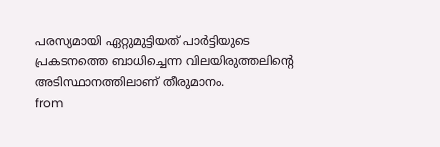പരസ്യമായി ഏറ്റുമുട്ടിയത് പാർട്ടിയുടെ പ്രകടനത്തെ ബാധിച്ചെന്ന വിലയിരുത്തലിന്റെ അടിസ്ഥാനത്തിലാണ് തീരുമാനം.
from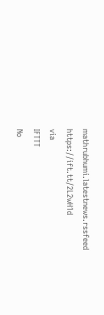mathrubhumi.latestnews.rssfeed https://ift.tt/2L2wH1d
via
IFTTT
No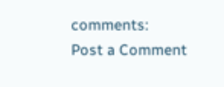comments:
Post a Comment